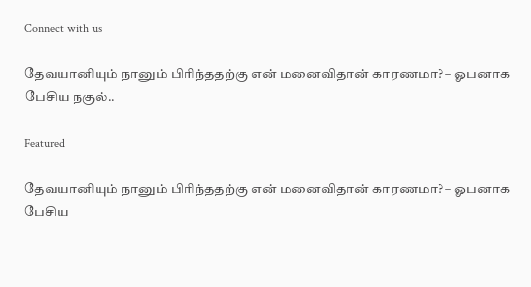Connect with us

தேவயானியும் நானும் பிரிந்ததற்கு என் மனைவிதான் காரணமா? – ஓபனாக பேசிய நகுல்..

Featured

தேவயானியும் நானும் பிரிந்ததற்கு என் மனைவிதான் காரணமா? – ஓபனாக பேசிய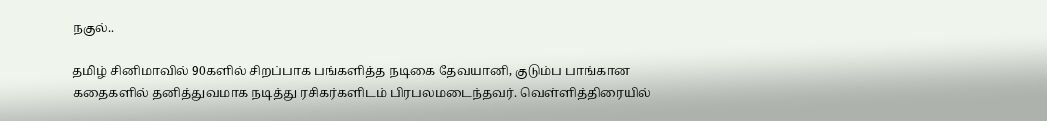நகுல்..

தமிழ் சினிமாவில் 90களில் சிறப்பாக பங்களித்த நடிகை தேவயானி, குடும்ப பாங்கான கதைகளில் தனித்துவமாக நடித்து ரசிகர்களிடம் பிரபலமடைந்தவர். வெள்ளித்திரையில்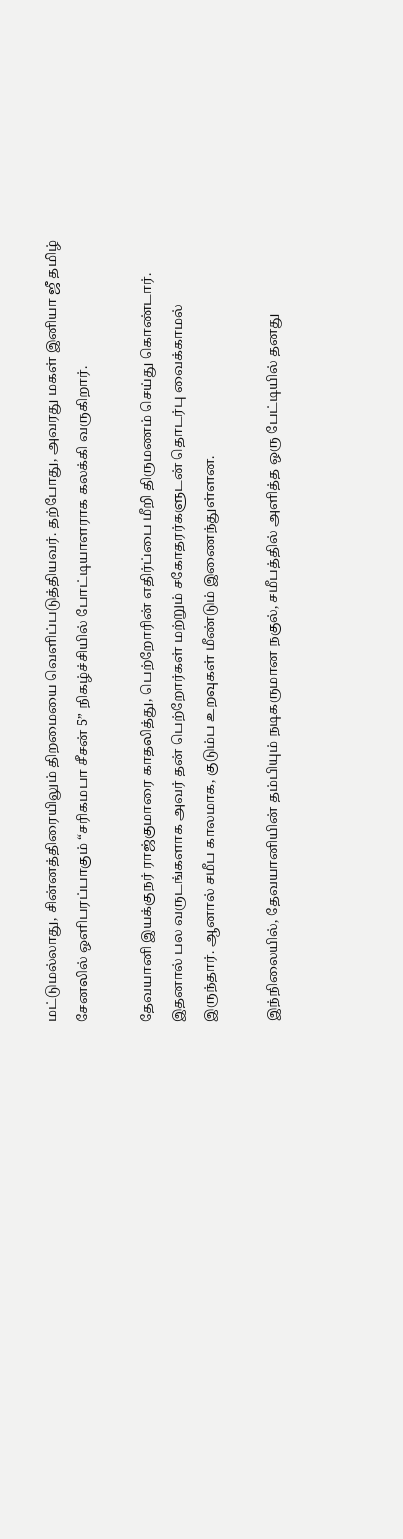மட்டுமல்லாது, சின்னத்திரையிலும் திறமையை வெளிப்படுத்தியவர். தற்போது, அவரது மகள் இனியா ஜீ தமிழ் சேனலில் ஒளிபரப்பாகும் “சரிகமபா சீசன் 5” நிகழ்ச்சியில் போட்டியாளராக கலக்கி வருகிறார்.

தேவயானி இயக்குநர் ராஜ்குமாரை காதலித்து, பெற்றோரின் எதிர்ப்பை மீறி திருமணம் செய்து கொண்டார். இதனால் பல வருடங்களாக அவர் தன் பெற்றோர்கள் மற்றும் சகோதரர்களுடன் தொடர்பு வைக்காமல் இருந்தார். ஆனால் சமீப காலமாக, குடும்ப உறவுகள் மீண்டும் இணைந்துள்ளன.

இந்நிலையில், தேவயானியின் தம்பியும் நடிகருமான நகுல், சமீபத்தில் அளித்த ஒரு பேட்டியில் தனது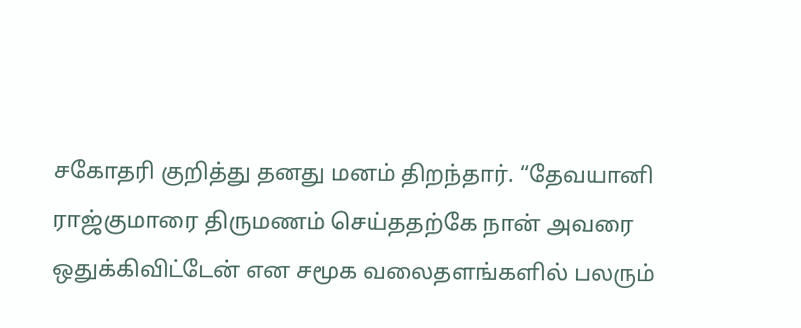சகோதரி குறித்து தனது மனம் திறந்தார். “தேவயானி ராஜ்குமாரை திருமணம் செய்ததற்கே நான் அவரை ஒதுக்கிவிட்டேன் என சமூக வலைதளங்களில் பலரும்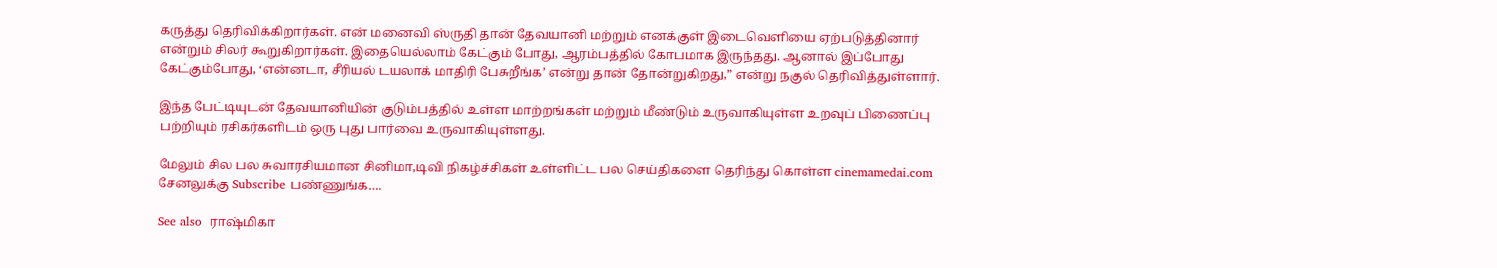கருத்து தெரிவிக்கிறார்கள். என் மனைவி ஸ்ருதி தான் தேவயானி மற்றும் எனக்குள் இடைவெளியை ஏற்படுத்தினார் என்றும் சிலர் கூறுகிறார்கள். இதையெல்லாம் கேட்கும் போது, ஆரம்பத்தில் கோபமாக இருந்தது. ஆனால் இப்போது கேட்கும்போது, ‘என்னடா, சீரியல் டயலாக் மாதிரி பேசுறீங்க’ என்று தான் தோன்றுகிறது,” என்று நகுல் தெரிவித்துள்ளார்.

இந்த பேட்டியுடன் தேவயானியின் குடும்பத்தில் உள்ள மாற்றங்கள் மற்றும் மீண்டும் உருவாகியுள்ள உறவுப் பிணைப்பு பற்றியும் ரசிகர்களிடம் ஒரு புது பார்வை உருவாகியுள்ளது.

மேலும் சில பல சுவாரசியமான சினிமா,டிவி நிகழ்ச்சிகள் உள்ளிட்ட பல செய்திகளை தெரிந்து கொள்ள cinemamedai.com சேனலுக்கு Subscribe பண்ணுங்க….

See also  ராஷ்மிகா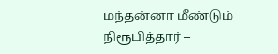மந்தன்னா மீண்டும் நிரூபித்தார் –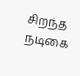சிறந்த நடிகை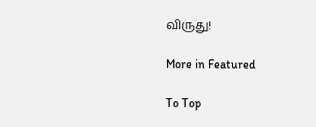விருது!

More in Featured

To Top